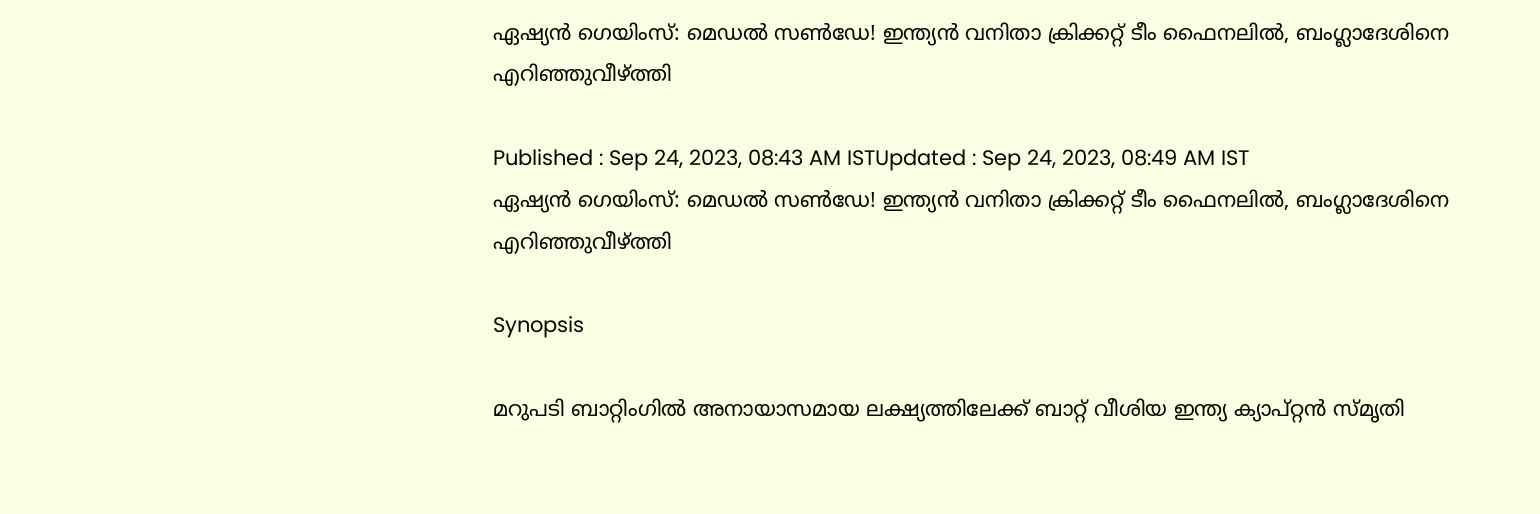ഏഷ്യന്‍ ഗെയിംസ്: മെഡല്‍ സണ്‍ഡേ! ഇന്ത്യന്‍ വനിതാ ക്രിക്കറ്റ് ടീം ഫൈനലില്‍, ബംഗ്ലാദേശിനെ എറിഞ്ഞുവീഴ്‌ത്തി

Published : Sep 24, 2023, 08:43 AM ISTUpdated : Sep 24, 2023, 08:49 AM IST
ഏഷ്യന്‍ ഗെയിംസ്: മെഡല്‍ സണ്‍ഡേ! ഇന്ത്യന്‍ വനിതാ ക്രിക്കറ്റ് ടീം ഫൈനലില്‍, ബംഗ്ലാദേശിനെ എറിഞ്ഞുവീഴ്‌ത്തി

Synopsis

മറുപടി ബാറ്റിംഗില്‍ അനായാസമായ ലക്ഷ്യത്തിലേക്ക് ബാറ്റ് വീശിയ ഇന്ത്യ ക്യാപ്റ്റന്‍ സ്‌മൃതി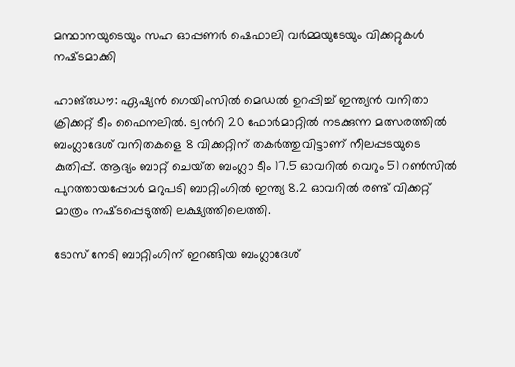മന്ഥാനയുടെയും സഹ ഓപ്പണര്‍ ഷെഫാലി വര്‍മ്മയുടേയും വിക്കറ്റുകള്‍ നഷ്‌ടമാക്കി

ഹാങ്ഝൗ: ഏഷ്യന്‍ ഗെയിംസില്‍ മെഡല്‍ ഉറപ്പിച്ച് ഇന്ത്യന്‍ വനിതാ ക്രിക്കറ്റ് ടീം ഫൈനലില്‍. ട്വന്‍റി 20 ഫോര്‍മാറ്റില്‍ നടക്കുന്ന മത്സരത്തില്‍ ബംഗ്ലാദേശ് വനിതകളെ 8 വിക്കറ്റിന് തകര്‍ത്തുവിട്ടാണ് നീലപ്പടയുടെ കുതിപ്പ്. ആദ്യം ബാറ്റ് ചെയ്‌ത ബംഗ്ലാ ടീം 17.5 ഓവറില്‍ വെറും 51 റണ്‍സില്‍ പുറത്തായപ്പോള്‍ മറുപടി ബാറ്റിംഗില്‍ ഇന്ത്യ 8.2 ഓവറില്‍ രണ്ട് വിക്കറ്റ് മാത്രം നഷ്‌ടപ്പെടുത്തി ലക്ഷ്യത്തിലെത്തി.

ടോസ് നേടി ബാറ്റിംഗിന് ഇറങ്ങിയ ബംഗ്ലാദേശ്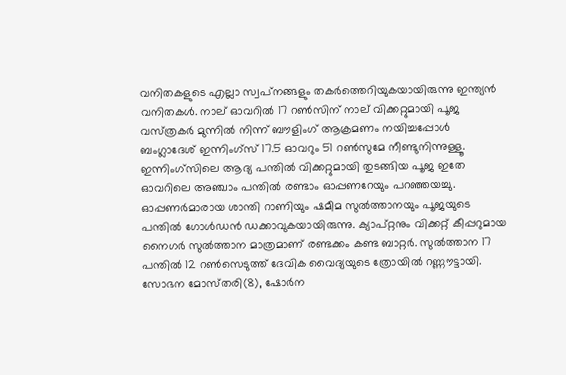വനിതകളുടെ എല്ലാ സ്വപ്‌നങ്ങളും തകര്‍ത്തെറിയുകയായിരുന്നു ഇന്ത്യന്‍ വനിതകള്‍. നാല് ഓവറില്‍ 17 റണ്‍സിന് നാല് വിക്കറ്റുമായി പൂജ വസ്‌ത്രകര്‍ മുന്നില്‍ നിന്ന് ബൗളിംഗ് ആക്രമണം നയിച്ചപ്പോള്‍ ബംഗ്ലാദേശ് ഇന്നിംഗ്‌സ് 17.5 ഓവറും 51 റണ്‍സുമേ നീണ്ടുനിന്നുള്ളൂ. ഇന്നിംഗ്‌സിലെ ആദ്യ പന്തില്‍ വിക്കറ്റുമായി തുടങ്ങിയ പൂജ ഇതേ ഓവറിലെ അഞ്ചാം പന്തില്‍ രണ്ടാം ഓപ്പണറേയും പറഞ്ഞയച്ചു. ഓപ്പണര്‍മാരായ ശാന്തി റാണിയും ഷമീമ സുല്‍ത്താനയും പൂജയുടെ പന്തില്‍ ഗോള്‍ഡന്‍ ഡക്കാവുകയായിരുന്നു. ക്യാപ്റ്റനും വിക്കറ്റ് കീപ്പറുമായ നൈഗര്‍ സുല്‍ത്താന മാത്രമാണ് രണ്ടക്കം കണ്ട ബാറ്റര്‍. സുല്‍ത്താന 17 പന്തില്‍ 12 റണ്‍സെടുത്ത് ദേവിക വൈദ്യയുടെ ത്രോയില്‍ റണ്ണൗട്ടായി. സോഭന മോസ്‌തരി(8), ഷോര്‍ന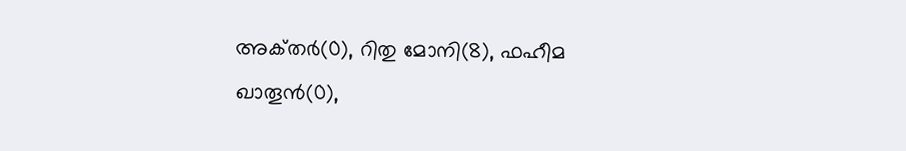അക്‌തര്‍(0), റിതു മോനി(8), ഫഹീമ ഖാതൂന്‍(0),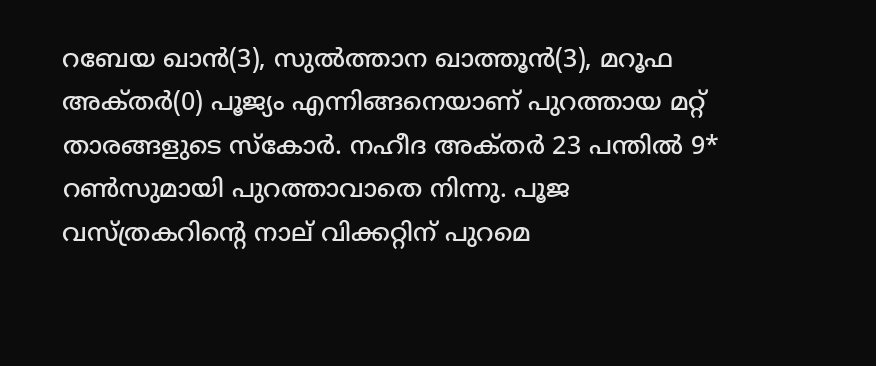റബേയ ഖാന്‍(3), സുല്‍ത്താന ഖാത്തൂന്‍(3), മറൂഫ അക്‌തര്‍(0) പൂജ്യം എന്നിങ്ങനെയാണ് പുറത്തായ മറ്റ് താരങ്ങളുടെ സ്കോര്‍. നഹീദ അക്‌തര്‍ 23 പന്തില്‍ 9* റണ്‍സുമായി പുറത്താവാതെ നിന്നു. പൂജ വസ്‌ത്രകറിന്‍റെ നാല് വിക്കറ്റിന് പുറമെ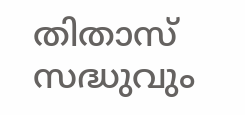തിതാസ് സദ്ധുവും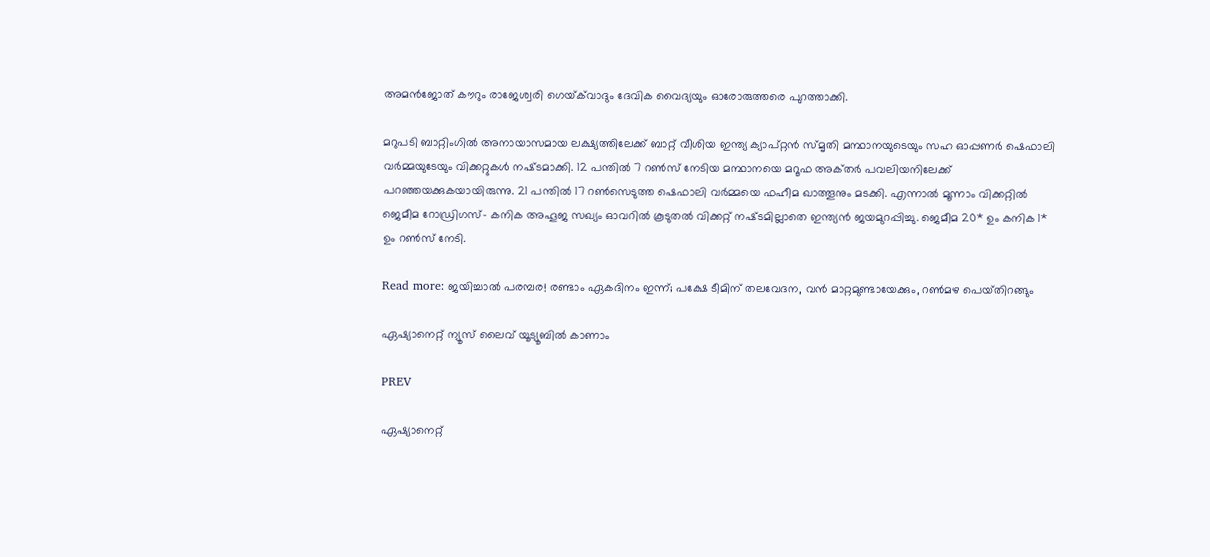അമന്‍ജോത് കൗറും രാജേശ്വരി ഗെയ്‌ക്‌വാദും ദേവിക വൈദ്യയും ഓരോരുത്തരെ പുറത്താക്കി.

മറുപടി ബാറ്റിംഗില്‍ അനായാസമായ ലക്ഷ്യത്തിലേക്ക് ബാറ്റ് വീശിയ ഇന്ത്യ ക്യാപ്റ്റന്‍ സ്‌മൃതി മന്ഥാനയുടെയും സഹ ഓപ്പണര്‍ ഷെഫാലി വര്‍മ്മയുടേയും വിക്കറ്റുകള്‍ നഷ്‌ടമാക്കി. 12 പന്തില്‍ 7 റണ്‍സ് നേടിയ മന്ഥാനയെ മറൂഫ അക്‌തര്‍ പവലിയനിലേക്ക് പറഞ്ഞയക്കുകയായിരുന്നു. 21 പന്തില്‍ 17 റണ്‍സെടുത്ത ഷെഫാലി വര്‍മ്മയെ ഫഹീമ ഖാത്തൂനും മടക്കി. എന്നാല്‍ മൂന്നാം വിക്കറ്റില്‍ ജെമീമ റോഡ്രിഗസ്- കനിക അഹൂജ സഖ്യം ഓവറില്‍ കൂടുതല്‍ വിക്കറ്റ് നഷ്‌ടമില്ലാതെ ഇന്ത്യന്‍ ജയമുറപ്പിച്ചു. ജെമീമ 20* ഉം കനിക 1* ഉം റണ്‍സ് നേടി.

Read more: ജയിച്ചാല്‍ പരമ്പര! രണ്ടാം ഏകദിനം ഇന്ന്; പക്ഷേ ടീമിന് തലവേദന, വന്‍ മാറ്റമുണ്ടായേക്കും, റണ്‍മഴ പെയ്‌തിറങ്ങും

ഏഷ്യാനെറ്റ് ന്യൂസ് ലൈവ് യൂട്യൂബിൽ കാണാം

PREV

ഏഷ്യാനെറ്റ്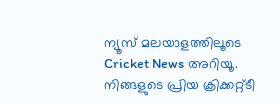ന്യൂസ് മലയാളത്തിലൂടെ  Cricket News അറിയൂ.  നിങ്ങളുടെ പ്രിയ ക്രിക്കറ്റ്ടീ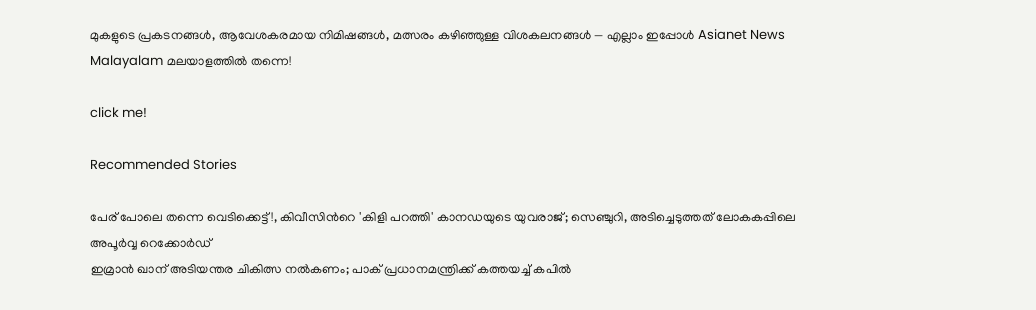മുകളുടെ പ്രകടനങ്ങൾ, ആവേശകരമായ നിമിഷങ്ങൾ, മത്സരം കഴിഞ്ഞുള്ള വിശകലനങ്ങൾ — എല്ലാം ഇപ്പോൾ Asianet News Malayalam മലയാളത്തിൽ തന്നെ!

click me!

Recommended Stories

പേര് പോലെ തന്നെ വെടിക്കെട്ട്!, കിവീസിന്‍റെ 'കിളി പറത്തി' കാനഡയുടെ യുവരാജ്; സെഞ്ചുറി, അടിച്ചെടുത്തത് ലോകകപ്പിലെ അപൂർവ്വ റെക്കോർഡ്
ഇമ്രാൻ ഖാന് അടിയന്തര ചികിത്സ നൽകണം; പാക് പ്രധാനമന്ത്രിക്ക് കത്തയച്ച് കപിൽ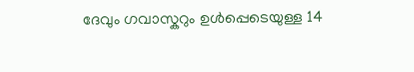ദേവും ഗവാസ്കറും ഉൾപ്പെടെയുള്ള 14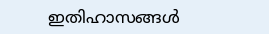ഇതിഹാസങ്ങൾ